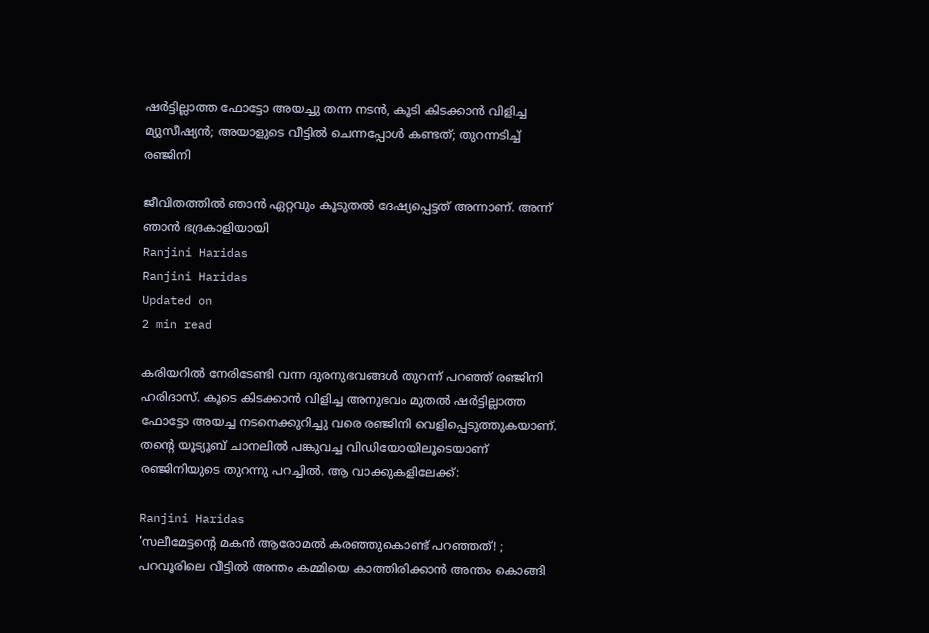ഷര്‍ട്ടില്ലാത്ത ഫോട്ടോ അയച്ചു തന്ന നടന്‍, കൂടി കിടക്കാന്‍ വിളിച്ച മ്യുസീഷ്യന്‍; അയാളുടെ വീട്ടില്‍ ചെന്നപ്പോള്‍ കണ്ടത്; തുറന്നടിച്ച് രഞ്ജിനി

ജീവിതത്തില്‍ ഞാന്‍ ഏറ്റവും കൂടുതല്‍ ദേഷ്യപ്പെട്ടത് അന്നാണ്. അന്ന് ഞാന്‍ ഭദ്രകാളിയായി
Ranjini Haridas
Ranjini Haridas
Updated on
2 min read

കരിയറില്‍ നേരിടേണ്ടി വന്ന ദുരനുഭവങ്ങള്‍ തുറന്ന് പറഞ്ഞ് രഞ്ജിനി ഹരിദാസ്. കൂടെ കിടക്കാന്‍ വിളിച്ച അനുഭവം മുതല്‍ ഷര്‍ട്ടില്ലാത്ത ഫോട്ടോ അയച്ച നടനെക്കുറിച്ചു വരെ രഞ്ജിനി വെളിപ്പെടുത്തുകയാണ്. തന്റെ യൂട്യൂബ് ചാനലില്‍ പങ്കുവച്ച വിഡിയോയിലൂടെയാണ് രഞ്ജിനിയുടെ തുറന്നു പറച്ചില്‍. ആ വാക്കുകളിലേക്ക്:

Ranjini Haridas
'സലീമേട്ടന്റെ മകന്‍ ആരോമല്‍ കരഞ്ഞുകൊണ്ട് പറഞ്ഞത്! ; പറവൂരിലെ വീട്ടില്‍ അന്തം കമ്മിയെ കാത്തിരിക്കാന്‍ അന്തം കൊങ്ങി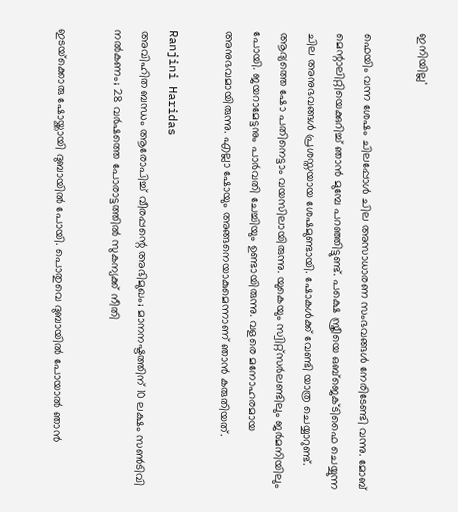ഇനിയില്ല'

ഫെയിം വന്ന ശേഷം ചിലപ്പോള്‍ ചില അസാധാരണ സംഭവങ്ങള്‍ നേരിടേണ്ടി വന്നു. മോബ് മെന്റാലിറ്റിയെക്കുറിച്ച് ഞാന്‍ മുമ്പേ പറഞ്ഞിട്ടുണ്ട്. പക്ഷെ സ്ത്രീയെ ഒബ്‌ജെക്ടിഫൈ ചെയ്യുന്ന ചില അനുഭവങ്ങള്‍ പ്രശസ്തയായ ശേഷമുണ്ടായി. ഷോകള്‍ക്ക് വേണ്ടി യാത്ര ചെയ്യാറുണ്ട്. ആദ്യത്തെ ഷോ പതിനെട്ടാം വയസിലായിരുന്നു. യുകെയും സ്വിറ്റ്‌സര്‍ലണ്ടിലും ജര്‍മനിയിലും പോയി. ജയറാമേട്ടനും പാര്‍വതി ചേച്ചിയും ഉണ്ടായിരുന്നു. വളരെ മനോഹരമായ അനുഭവമായിരുന്നു. എല്ലാ ഷോയും അങ്ങനെയാകുമെന്നാണ് ഞാന്‍ കരുതിയത്.

Ranjini Haridas
അവിഹിത ബന്ധം ആരോപിച്ച് വീരപ്പന്റെ അഭിമുഖം; മാനനഷ്ടത്തിന് 10 ലക്ഷം സണ്‍ടിവി നല്‍കണം; 28 വര്‍ഷത്തെ പോരാട്ടത്തില്‍ സുകന്യക്ക് നീതി

ഇടയ്‌ക്കൊരു ഷോയ്ക്കായി ദുബായില്‍ പോയി. പൊതുവെ ദുബായില്‍ പോയാല്‍ ഞാന്‍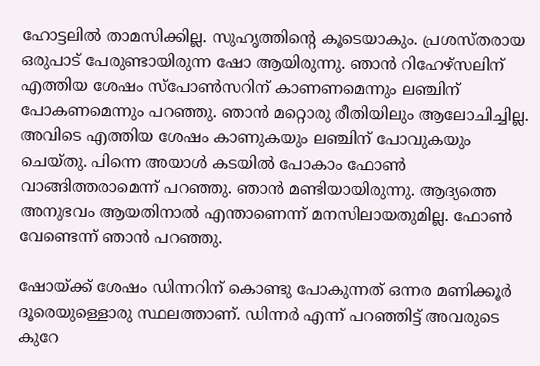ഹോട്ടലില്‍ താമസിക്കില്ല. സുഹൃത്തിന്റെ കൂടെയാകും. പ്രശസ്തരായ ഒരുപാട് പേരുണ്ടായിരുന്ന ഷോ ആയിരുന്നു. ഞാന്‍ റിഹേഴ്‌സലിന് എത്തിയ ശേഷം സ്‌പോണ്‍സറിന് കാണണമെന്നും ലഞ്ചിന് പോകണമെന്നും പറഞ്ഞു. ഞാന്‍ മറ്റൊരു രീതിയിലും ആലോചിച്ചില്ല. അവിടെ എത്തിയ ശേഷം കാണുകയും ലഞ്ചിന് പോവുകയും ചെയ്തു. പിന്നെ അയാള്‍ കടയില്‍ പോകാം ഫോണ്‍ വാങ്ങിത്തരാമെന്ന് പറഞ്ഞു. ഞാന്‍ മണ്ടിയായിരുന്നു. ആദ്യത്തെ അനുഭവം ആയതിനാല്‍ എന്താണെന്ന് മനസിലായതുമില്ല. ഫോണ്‍ വേണ്ടെന്ന് ഞാന്‍ പറഞ്ഞു.

ഷോയ്ക്ക് ശേഷം ഡിന്നറിന് കൊണ്ടു പോകുന്നത് ഒന്നര മണിക്കൂര്‍ ദൂരെയുള്ളൊരു സ്ഥലത്താണ്. ഡിന്നര്‍ എന്ന് പറഞ്ഞിട്ട് അവരുടെ കുറേ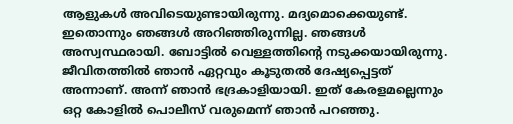ആളുകള്‍ അവിടെയുണ്ടായിരുന്നു. മദ്യമൊക്കെയുണ്ട്. ഇതൊന്നും ഞങ്ങള്‍ അറിഞ്ഞിരുന്നില്ല. ഞങ്ങള്‍ അസ്വസ്ഥരായി. ബോട്ടില്‍ വെള്ളത്തിന്റെ നടുക്കയായിരുന്നു. ജീവിതത്തില്‍ ഞാന്‍ ഏറ്റവും കൂടുതല്‍ ദേഷ്യപ്പെട്ടത് അന്നാണ്. അന്ന് ഞാന്‍ ഭദ്രകാളിയായി. ഇത് കേരളമല്ലെന്നും ഒറ്റ കോളില്‍ പൊലീസ് വരുമെന്ന് ഞാന്‍ പറഞ്ഞു.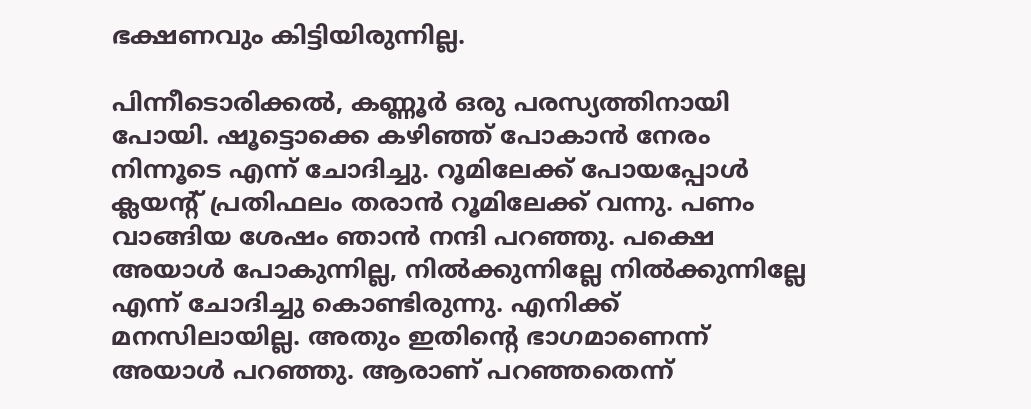ഭക്ഷണവും കിട്ടിയിരുന്നില്ല.

പിന്നീടൊരിക്കല്‍, കണ്ണൂര്‍ ഒരു പരസ്യത്തിനായി പോയി. ഷൂട്ടൊക്കെ കഴിഞ്ഞ് പോകാന്‍ നേരം നിന്നൂടെ എന്ന് ചോദിച്ചു. റൂമിലേക്ക് പോയപ്പോള്‍ ക്ലയന്റ് പ്രതിഫലം തരാന്‍ റൂമിലേക്ക് വന്നു. പണം വാങ്ങിയ ശേഷം ഞാന്‍ നന്ദി പറഞ്ഞു. പക്ഷെ അയാള്‍ പോകുന്നില്ല, നില്‍ക്കുന്നില്ലേ നില്‍ക്കുന്നില്ലേ എന്ന് ചോദിച്ചു കൊണ്ടിരുന്നു. എനിക്ക് മനസിലായില്ല. അതും ഇതിന്റെ ഭാഗമാണെന്ന് അയാള്‍ പറഞ്ഞു. ആരാണ് പറഞ്ഞതെന്ന്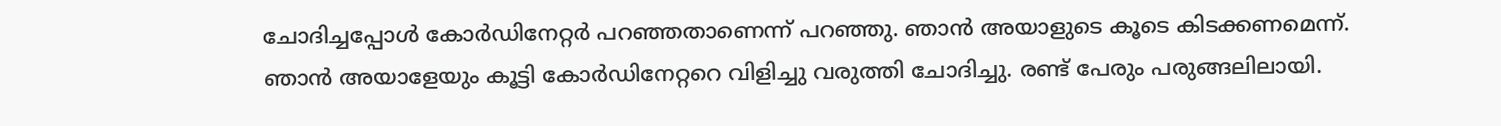ചോദിച്ചപ്പോള്‍ കോര്‍ഡിനേറ്റര്‍ പറഞ്ഞതാണെന്ന് പറഞ്ഞു. ഞാന്‍ അയാളുടെ കൂടെ കിടക്കണമെന്ന്. ഞാന്‍ അയാളേയും കൂട്ടി കോര്‍ഡിനേറ്ററെ വിളിച്ചു വരുത്തി ചോദിച്ചു. രണ്ട് പേരും പരുങ്ങലിലായി.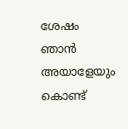ശേഷം ഞാന്‍ അയാളേയും കൊണ്ട്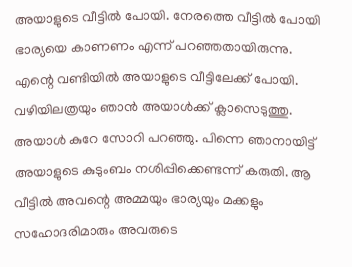അയാളുടെ വീട്ടില്‍ പോയി. നേരത്തെ വീട്ടില്‍ പോയി ഭാര്യയെ കാണണം എന്ന് പറഞ്ഞതായിരുന്നു. എന്റെ വണ്ടിയില്‍ അയാളുടെ വീട്ടിലേക്ക് പോയി. വഴിയിലത്രയും ഞാന്‍ അയാള്‍ക്ക് ക്ലാസെടുത്തു. അയാള്‍ കുറേ സോറി പറഞ്ഞു. പിന്നെ ഞാനായിട്ട് അയാളുടെ കുടുംബം നശിപ്പിക്കെണ്ടന്ന് കരുതി. ആ വീട്ടില്‍ അവന്റെ അമ്മയും ഭാര്യയും മക്കളും സഹോദരിമാരും അവരുടെ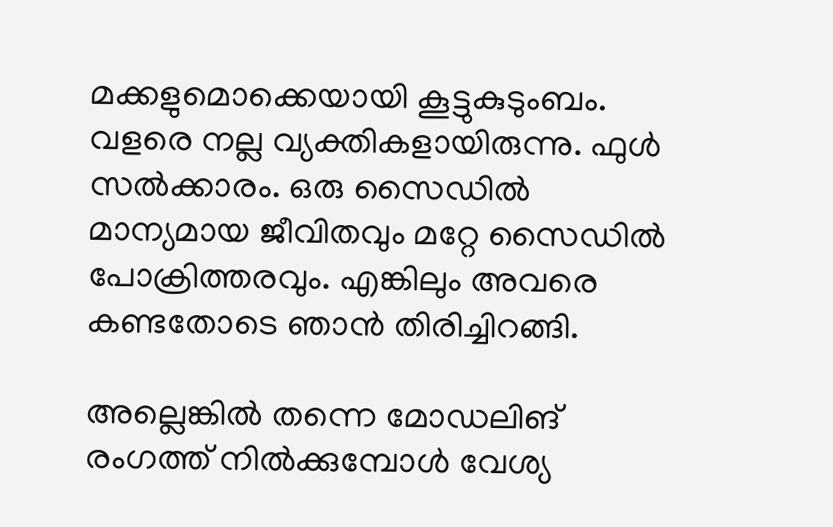മക്കളുമൊക്കെയായി കൂട്ടുകുടുംബം. വളരെ നല്ല വ്യക്തികളായിരുന്നു. ഫുള്‍ സല്‍ക്കാരം. ഒരു സൈഡില്‍ മാന്യമായ ജീവിതവും മറ്റേ സൈഡില്‍ പോക്രിത്തരവും. എങ്കിലും അവരെ കണ്ടതോടെ ഞാന്‍ തിരിച്ചിറങ്ങി.

അല്ലെങ്കില്‍ തന്നെ മോഡലിങ് രംഗത്ത് നില്‍ക്കുമ്പോള്‍ വേശ്യ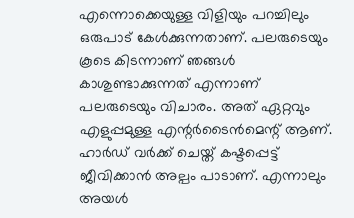എന്നൊക്കെയുള്ള വിളിയും പറച്ചിലും ഒരുപാട് കേള്‍ക്കുന്നതാണ്. പലരുടെയും കൂടെ കിടന്നാണ് ഞങ്ങള്‍ കാശുണ്ടാക്കുന്നത് എന്നാണ് പലരുടെയും വിചാരം. അത് ഏറ്റവും എളുപ്പമുള്ള എന്റര്‍ടൈന്‍മെന്റ് ആണ്. ഹാര്‍ഡ് വര്‍ക്ക് ചെയ്ത് കഷ്ടപ്പെട്ട് ജീവിക്കാന്‍ അല്പം പാടാണ്. എന്നാലും അയള്‍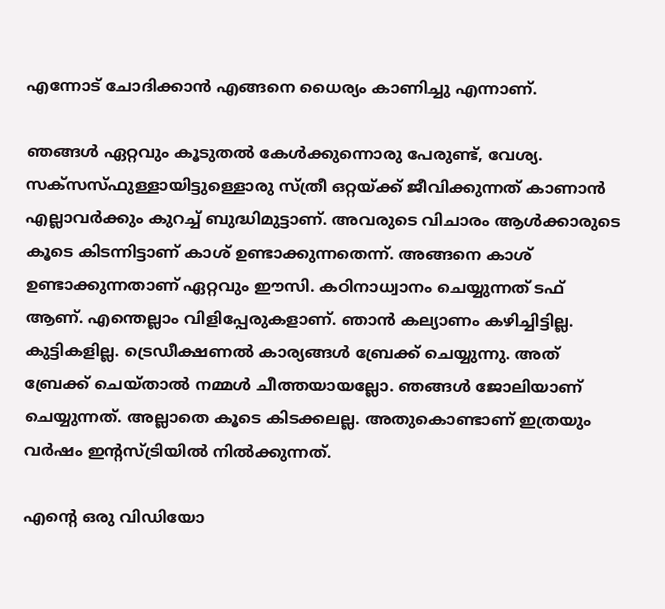എന്നോട് ചോദിക്കാന്‍ എങ്ങനെ ധൈര്യം കാണിച്ചു എന്നാണ്.

ഞങ്ങള്‍ ഏറ്റവും കൂടുതല്‍ കേള്‍ക്കുന്നൊരു പേരുണ്ട്, വേശ്യ. സക്‌സസ്ഫുള്ളായിട്ടുള്ളൊരു സ്ത്രീ ഒറ്റയ്ക്ക് ജീവിക്കുന്നത് കാണാന്‍ എല്ലാവര്‍ക്കും കുറച്ച് ബുദ്ധിമുട്ടാണ്. അവരുടെ വിചാരം ആള്‍ക്കാരുടെ കൂടെ കിടന്നിട്ടാണ് കാശ് ഉണ്ടാക്കുന്നതെന്ന്. അങ്ങനെ കാശ് ഉണ്ടാക്കുന്നതാണ് ഏറ്റവും ഈസി. കഠിനാധ്വാനം ചെയ്യുന്നത് ടഫ് ആണ്. എന്തെല്ലാം വിളിപ്പേരുകളാണ്. ഞാന്‍ കല്യാണം കഴിച്ചിട്ടില്ല. കുട്ടികളില്ല. ട്രെഡീക്ഷണല്‍ കാര്യങ്ങള്‍ ബ്രേക്ക് ചെയ്യുന്നു. അത് ബ്രേക്ക് ചെയ്താല്‍ നമ്മള്‍ ചീത്തയായല്ലോ. ഞങ്ങള്‍ ജോലിയാണ് ചെയ്യുന്നത്. അല്ലാതെ കൂടെ കിടക്കലല്ല. അതുകൊണ്ടാണ് ഇത്രയും വര്‍ഷം ഇന്റസ്ട്രിയില്‍ നില്‍ക്കുന്നത്.

എന്റെ ഒരു വിഡിയോ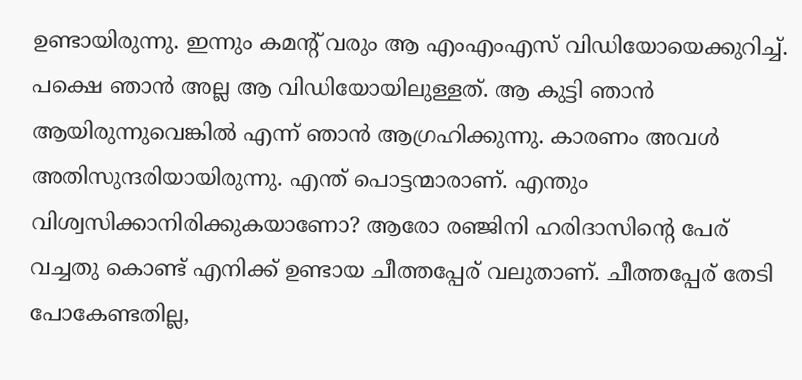ഉണ്ടായിരുന്നു. ഇന്നും കമന്റ് വരും ആ എംഎംഎസ് വിഡിയോയെക്കുറിച്ച്. പക്ഷെ ഞാന്‍ അല്ല ആ വിഡിയോയിലുള്ളത്. ആ കുട്ടി ഞാന്‍ ആയിരുന്നുവെങ്കില്‍ എന്ന് ഞാന്‍ ആഗ്രഹിക്കുന്നു. കാരണം അവള്‍ അതിസുന്ദരിയായിരുന്നു. എന്ത് പൊട്ടന്മാരാണ്. എന്തും വിശ്വസിക്കാനിരിക്കുകയാണോ? ആരോ രഞ്ജിനി ഹരിദാസിന്റെ പേര് വച്ചതു കൊണ്ട് എനിക്ക് ഉണ്ടായ ചീത്തപ്പേര് വലുതാണ്. ചീത്തപ്പേര് തേടി പോകേണ്ടതില്ല,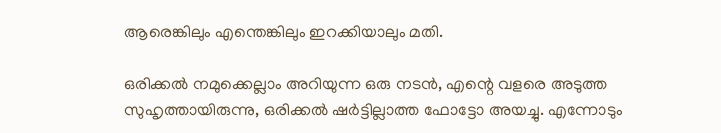ആരെങ്കിലും എന്തെങ്കിലും ഇറക്കിയാലും മതി.

ഒരിക്കല്‍ നമുക്കെല്ലാം അറിയുന്ന ഒരു നടന്‍, എന്റെ വളരെ അടുത്ത സുഹൃത്തായിരുന്നു, ഒരിക്കല്‍ ഷര്‍ട്ടില്ലാത്ത ഫോട്ടോ അയച്ചു. എന്നോടും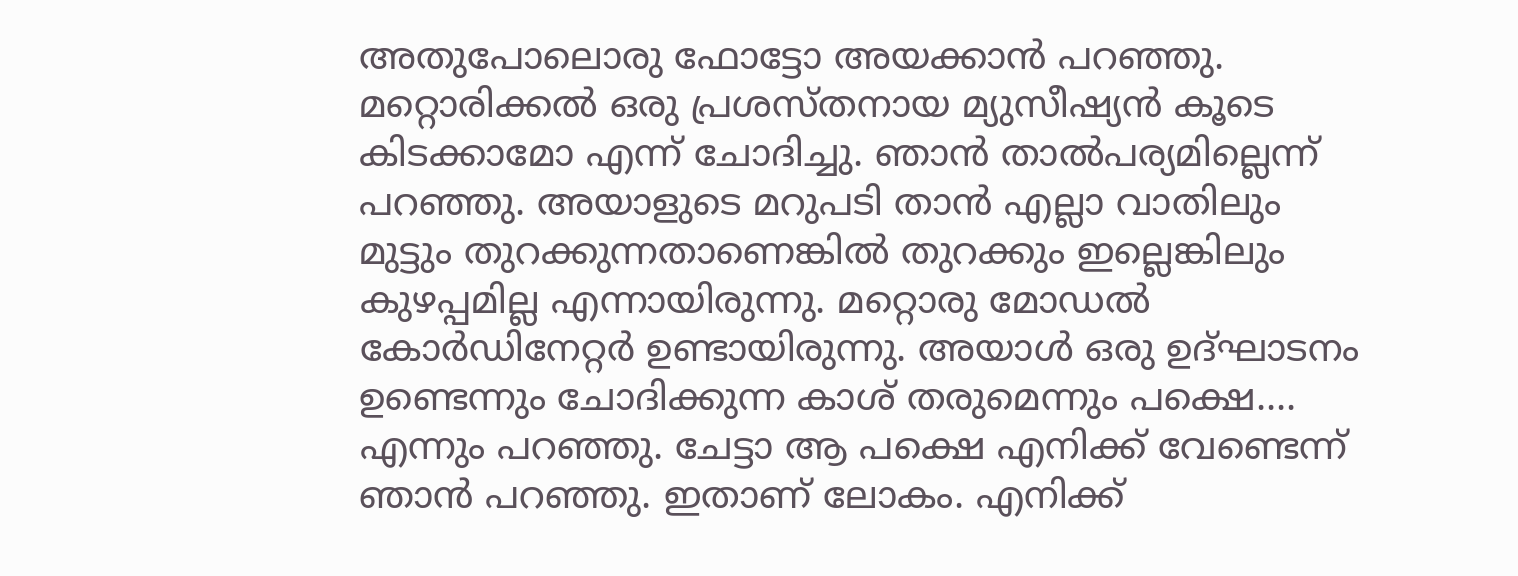അതുപോലൊരു ഫോട്ടോ അയക്കാന്‍ പറഞ്ഞു. മറ്റൊരിക്കല്‍ ഒരു പ്രശസ്തനായ മ്യുസീഷ്യന്‍ കൂടെ കിടക്കാമോ എന്ന് ചോദിച്ചു. ഞാന്‍ താല്‍പര്യമില്ലെന്ന് പറഞ്ഞു. അയാളുടെ മറുപടി താന്‍ എല്ലാ വാതിലും മുട്ടും തുറക്കുന്നതാണെങ്കില്‍ തുറക്കും ഇല്ലെങ്കിലും കുഴപ്പമില്ല എന്നായിരുന്നു. മറ്റൊരു മോഡല്‍ കോര്‍ഡിനേറ്റര്‍ ഉണ്ടായിരുന്നു. അയാള്‍ ഒരു ഉദ്ഘാടനം ഉണ്ടെന്നും ചോദിക്കുന്ന കാശ് തരുമെന്നും പക്ഷെ.... എന്നും പറഞ്ഞു. ചേട്ടാ ആ പക്ഷെ എനിക്ക് വേണ്ടെന്ന് ഞാന്‍ പറഞ്ഞു. ഇതാണ് ലോകം. എനിക്ക്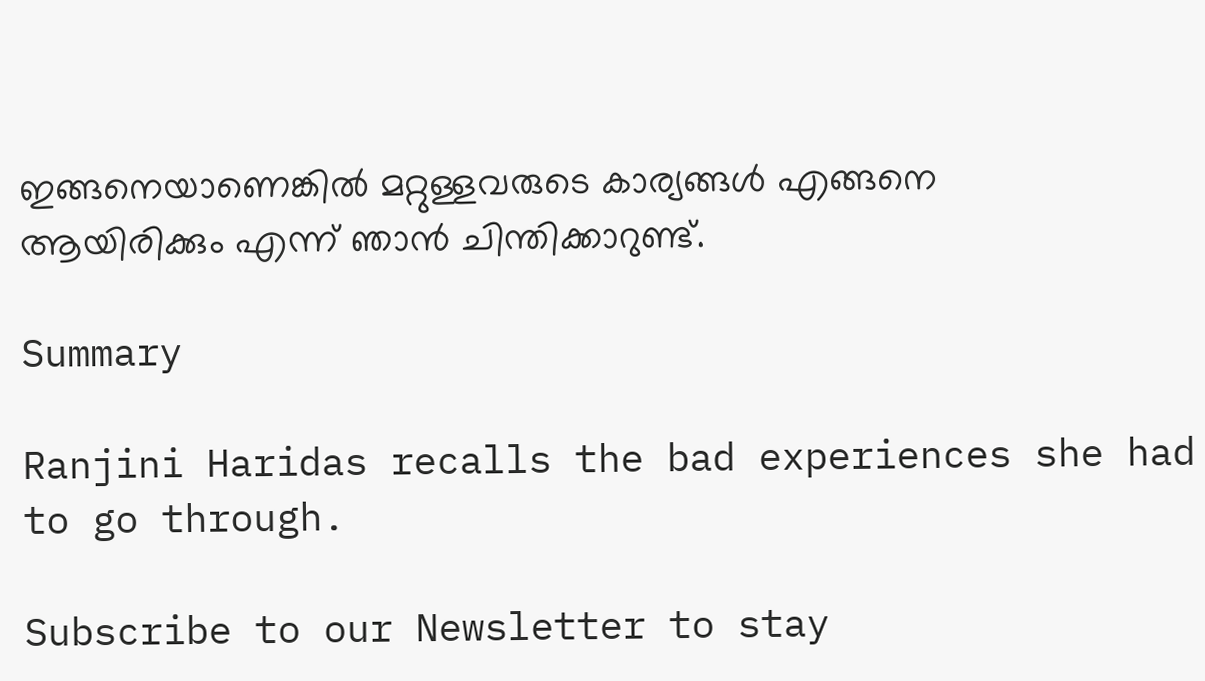ഇങ്ങനെയാണെങ്കില്‍ മറ്റുള്ളവരുടെ കാര്യങ്ങള്‍ എങ്ങനെ ആയിരിക്കും എന്ന് ഞാന്‍ ചിന്തിക്കാറുണ്ട്.

Summary

Ranjini Haridas recalls the bad experiences she had to go through.

Subscribe to our Newsletter to stay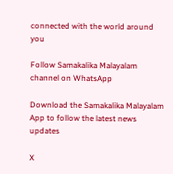connected with the world around you

Follow Samakalika Malayalam channel on WhatsApp

Download the Samakalika Malayalam App to follow the latest news updates

X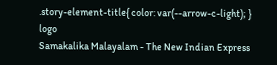.story-element-title{ color: var(--arrow-c-light); }
logo
Samakalika Malayalam - The New Indian Express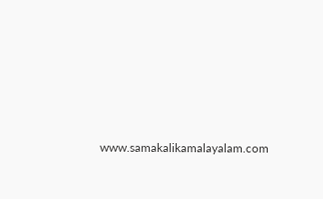www.samakalikamalayalam.com